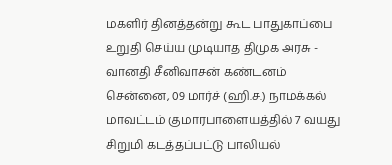மகளிர் தினத்தன்று கூட பாதுகாப்பை உறுதி செய்ய முடியாத திமுக அரசு - வானதி சீனிவாசன் கண்டனம்
சென்னை, 09 மார்ச் (ஹி.ச.) நாமக்கல் மாவட்டம் குமாரபாளையத்தில் 7 வயது சிறுமி கடத்தப்பட்டு பாலியல்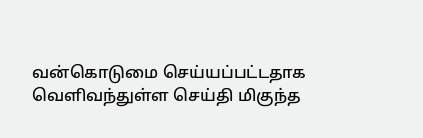வன்கொடுமை செய்யப்பட்டதாக வெளிவந்துள்ள செய்தி மிகுந்த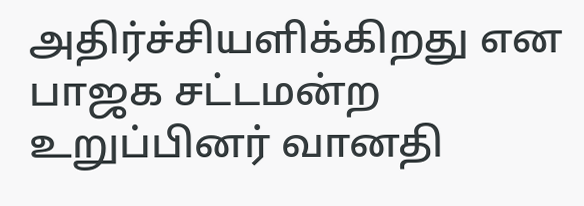அதிர்ச்சியளிக்கிறது என பாஜக சட்டமன்ற உறுப்பினர் வானதி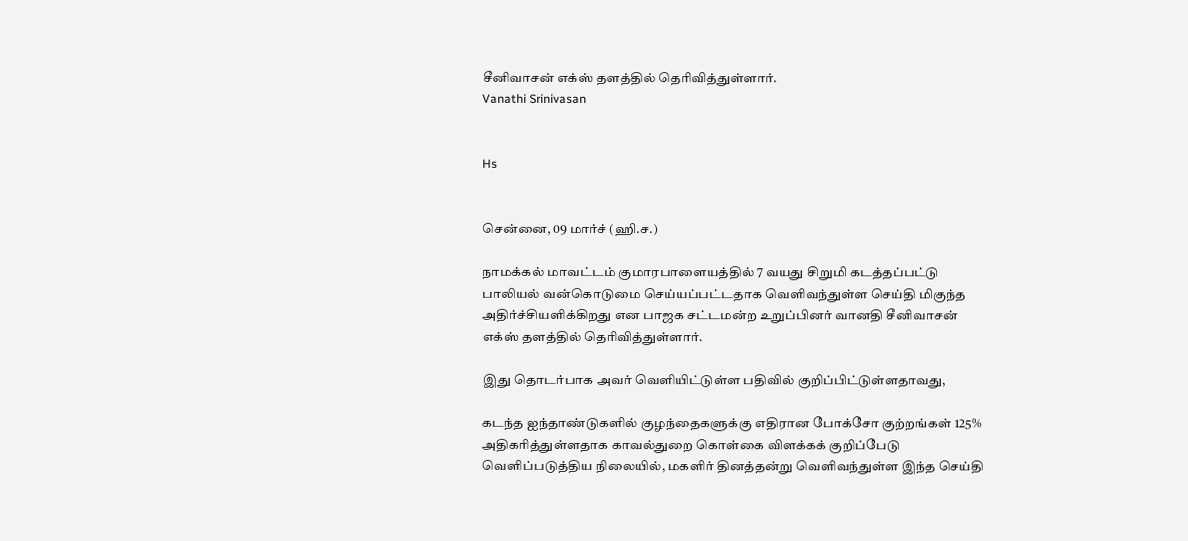சீனிவாசன் எக்ஸ் தளத்தில் தெரிவித்துள்ளார்.
Vanathi Srinivasan


Hs


சென்னை, 09 மார்ச் (ஹி.ச.)

நாமக்கல் மாவட்டம் குமாரபாளையத்தில் 7 வயது சிறுமி கடத்தப்பட்டு பாலியல் வன்கொடுமை செய்யப்பட்டதாக வெளிவந்துள்ள செய்தி மிகுந்த அதிர்ச்சியளிக்கிறது என பாஜக சட்டமன்ற உறுப்பினர் வானதி சீனிவாசன் எக்ஸ் தளத்தில் தெரிவித்துள்ளார்.

இது தொடர்பாக அவர் வெளியிட்டுள்ள பதிவில் குறிப்பிட்டுள்ளதாவது,

கடந்த ஐந்தாண்டுகளில் குழந்தைகளுக்கு எதிரான போக்சோ குற்றங்கள் 125% அதிகரித்துள்ளதாக காவல்துறை கொள்கை விளக்கக் குறிப்பேடு வெளிப்படுத்திய நிலையில், மகளிர் தினத்தன்று வெளிவந்துள்ள இந்த செய்தி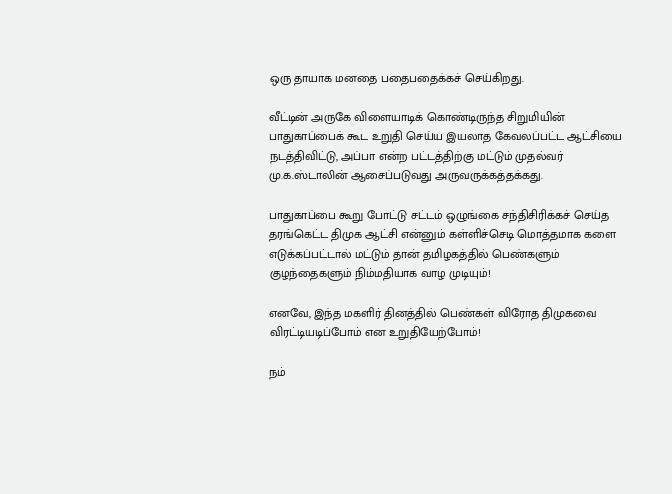ஒரு தாயாக மனதை பதைபதைக்கச் செய்கிறது.

வீட்டின் அருகே விளையாடிக் கொண்டிருந்த சிறுமியின் பாதுகாப்பைக் கூட உறுதி செய்ய இயலாத கேவலப்பட்ட ஆட்சியை நடத்திவிட்டு, அப்பா என்ற பட்டத்திற்கு மட்டும் முதல்வர் மு.க.ஸ்டாலின் ஆசைப்படுவது அருவருக்கத்தக்கது.

பாதுகாப்பை கூறு போட்டு சட்டம் ஒழுங்கை சந்திசிரிக்கச் செய்த தரங்கெட்ட திமுக ஆட்சி என்னும் கள்ளிச்செடி மொத்தமாக களை எடுக்கப்பட்டால் மட்டும் தான் தமிழகத்தில் பெண்களும் குழந்தைகளும் நிம்மதியாக வாழ முடியும்!

எனவே, இந்த மகளிர் தினத்தில் பெண்கள் விரோத திமுகவை விரட்டியடிப்போம் என உறுதியேற்போம்!

நம்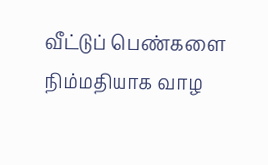வீட்டுப் பெண்களை நிம்மதியாக வாழ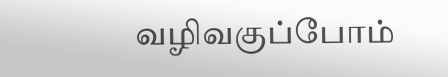வழிவகுப்போம்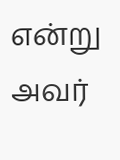என்று அவர்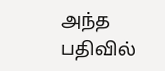அந்த பதிவில்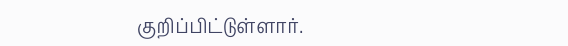குறிப்பிட்டுள்ளார்.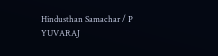Hindusthan Samachar / P YUVARAJ